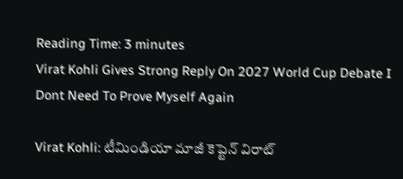Reading Time: 3 minutes
Virat Kohli Gives Strong Reply On 2027 World Cup Debate I Dont Need To Prove Myself Again

Virat Kohli: టీమిండియా మాజీ కెప్టెన్ విరాట్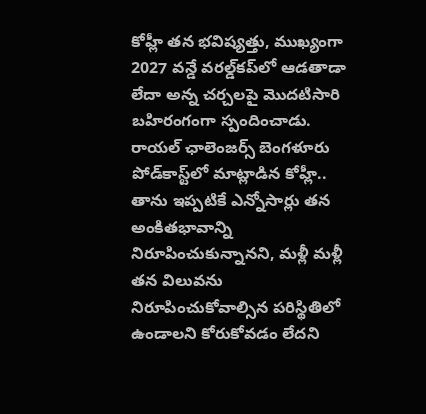కోహ్లీ తన భవిష్యత్తు, ముఖ్యంగా 2027 వన్డే వరల్డ్‌కప్‌లో ఆడతాడా లేదా అన్న చర్చలపై మొదటిసారి బహిరంగంగా స్పందించాడు. రాయల్ ఛాలెంజర్స్ బెంగళూరు పోడ్‌కాస్ట్‌లో మాట్లాడిన కోహ్లీ.. తాను ఇప్పటికే ఎన్నోసార్లు తన అంకితభావాన్ని నిరూపించుకున్నానని, మళ్లీ మళ్లీ తన విలువను నిరూపించుకోవాల్సిన పరిస్థితిలో ఉండాలని కోరుకోవడం లేదని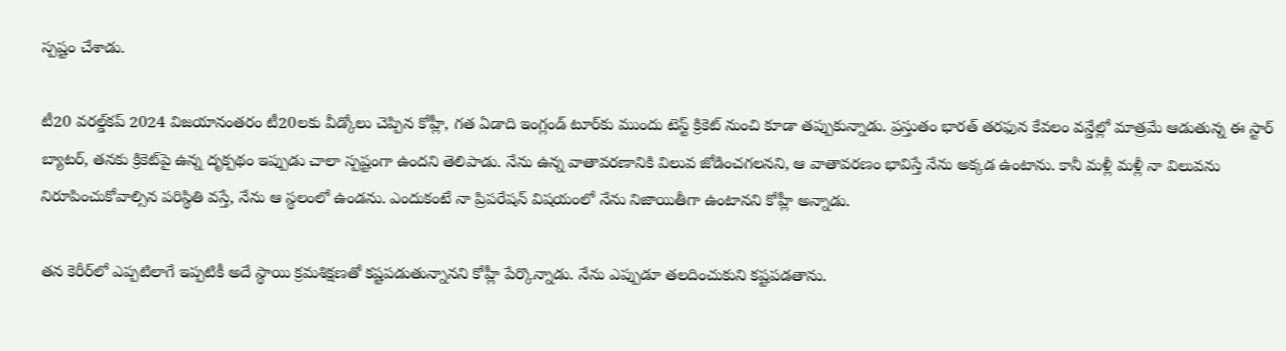స్పష్టం చేశాడు.

టీ20 వరల్డ్‌కప్ 2024 విజయానంతరం టీ20లకు వీడ్కోలు చెప్పిన కోహ్లీ, గత ఏడాది ఇంగ్లండ్ టూర్‌కు ముందు టెస్ట్ క్రికెట్ నుంచి కూడా తప్పుకున్నాడు. ప్రస్తుతం భారత్ తరఫున కేవలం వన్డేల్లో మాత్రమే ఆడుతున్న ఈ స్టార్ బ్యాటర్, తనకు క్రికెట్‌పై ఉన్న దృక్పథం ఇప్పుడు చాలా స్పష్టంగా ఉందని తెలిపాడు. నేను ఉన్న వాతావరణానికి విలువ జోడించగలనని, ఆ వాతావరణం భావిస్తే నేను అక్కడ ఉంటాను. కానీ మళ్లీ మళ్లీ నా విలువను నిరూపించుకోవాల్సిన పరిస్థితి వస్తే, నేను ఆ స్థలంలో ఉండను. ఎందుకంటే నా ప్రిపరేషన్ విషయంలో నేను నిజాయితీగా ఉంటానని కోహ్లీ అన్నాడు.

తన కెరీర్‌లో ఎప్పటిలాగే ఇప్పటికీ అదే స్థాయి క్రమశిక్షణతో కష్టపడుతున్నానని కోహ్లీ పేర్కొన్నాడు. నేను ఎప్పుడూ తలదించుకుని కష్టపడతాను.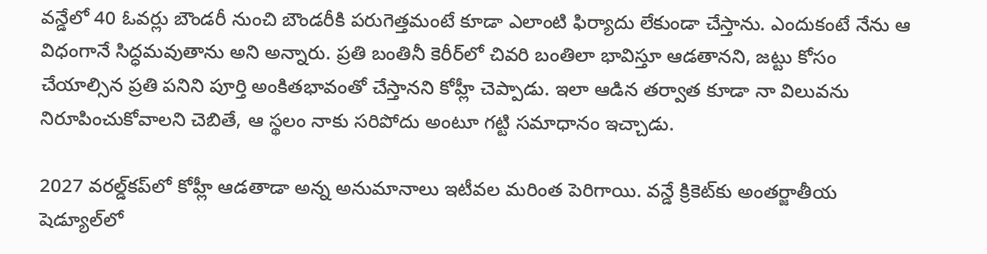వన్డేలో 40 ఓవర్లు బౌండరీ నుంచి బౌండరీకి పరుగెత్తమంటే కూడా ఎలాంటి ఫిర్యాదు లేకుండా చేస్తాను. ఎందుకంటే నేను ఆ విధంగానే సిద్ధమవుతాను అని అన్నారు. ప్రతి బంతినీ కెరీర్‌లో చివరి బంతిలా భావిస్తూ ఆడతానని, జట్టు కోసం చేయాల్సిన ప్రతి పనిని పూర్తి అంకితభావంతో చేస్తానని కోహ్లీ చెప్పాడు. ఇలా ఆడిన తర్వాత కూడా నా విలువను నిరూపించుకోవాలని చెబితే, ఆ స్థలం నాకు సరిపోదు అంటూ గట్టి సమాధానం ఇచ్చాడు.

2027 వరల్డ్‌కప్‌లో కోహ్లీ ఆడతాడా అన్న అనుమానాలు ఇటీవల మరింత పెరిగాయి. వన్డే క్రికెట్‌కు అంతర్జాతీయ షెడ్యూల్‌లో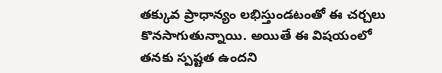తక్కువ ప్రాధాన్యం లభిస్తుండటంతో ఈ చర్చలు కొనసాగుతున్నాయి. అయితే ఈ విషయంలో తనకు స్పష్టత ఉందని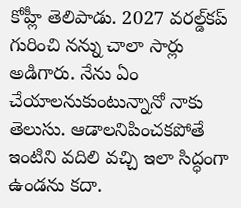కోహ్లీ తెలిపాడు. 2027 వరల్డ్‌కప్ గురించి నన్ను చాలా సార్లు అడిగారు. నేను ఏం చేయాలనుకుంటున్నానో నాకు తెలుసు. ఆడాలనిపించకపోతే ఇంటిని వదిలి వచ్చి ఇలా సిద్ధంగా ఉండను కదా.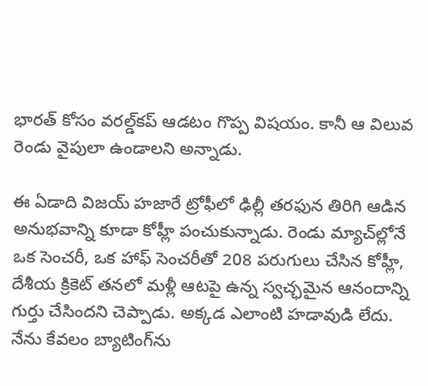భారత్ కోసం వరల్డ్‌కప్ ఆడటం గొప్ప విషయం. కానీ ఆ విలువ రెండు వైపులా ఉండాలని అన్నాడు.

ఈ ఏడాది విజయ్ హజారే ట్రోఫీలో ఢిల్లీ తరఫున తిరిగి ఆడిన అనుభవాన్ని కూడా కోహ్లీ పంచుకున్నాడు. రెండు మ్యాచ్‌ల్లోనే ఒక సెంచరీ, ఒక హాఫ్ సెంచరీతో 208 పరుగులు చేసిన కోహ్లీ, దేశీయ క్రికెట్ తనలో మళ్లీ ఆటపై ఉన్న స్వచ్ఛమైన ఆనందాన్ని గుర్తు చేసిందని చెప్పాడు. అక్కడ ఎలాంటి హడావుడి లేదు. నేను కేవలం బ్యాటింగ్‌ను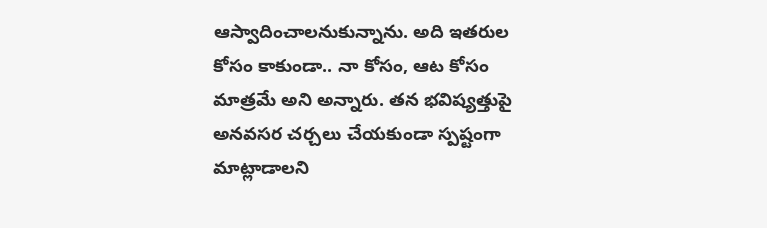ఆస్వాదించాలనుకున్నాను. అది ఇతరుల కోసం కాకుండా.. నా కోసం, ఆట కోసం మాత్రమే అని అన్నారు. తన భవిష్యత్తుపై అనవసర చర్చలు చేయకుండా స్పష్టంగా మాట్లాడాలని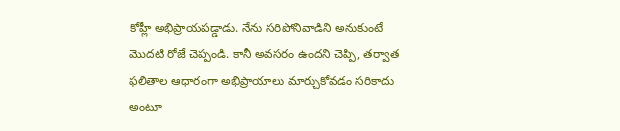కోహ్లీ అభిప్రాయపడ్డాడు. నేను సరిపోనివాడిని అనుకుంటే మొదటి రోజే చెప్పండి. కానీ అవసరం ఉందని చెప్పి, తర్వాత ఫలితాల ఆధారంగా అభిప్రాయాలు మార్చుకోవడం సరికాదు అంటూ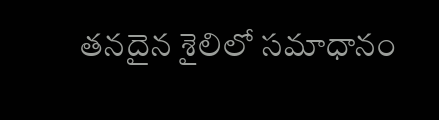తనదైన శైలిలో సమాధానం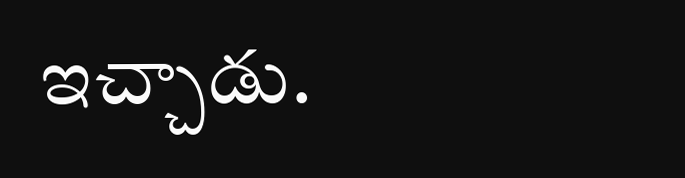ఇచ్చాడు.